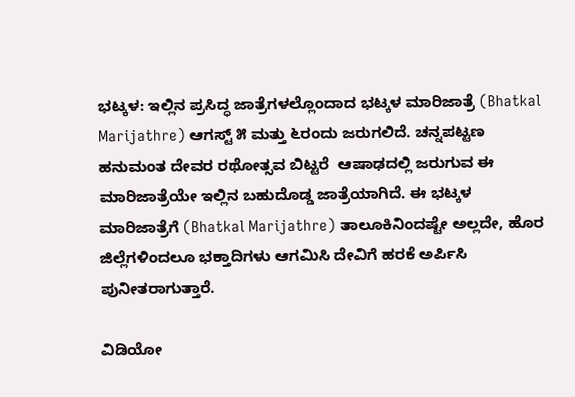ಭಟ್ಕಳ: ಇಲ್ಲಿನ ಪ್ರಸಿದ್ಧ ಜಾತ್ರೆಗಳಲ್ಲೊಂದಾದ ಭಟ್ಕಳ ಮಾರಿಜಾತ್ರೆ (Bhatkal Marijathre) ಆಗಸ್ಟ್ ೫ ಮತ್ತು ೬ರಂದು ಜರುಗಲಿದೆ. ಚನ್ನಪಟ್ಟಣ ಹನುಮಂತ ದೇವರ ರಥೋತ್ಸವ ಬಿಟ್ಟರೆ  ಆಷಾಢದಲ್ಲಿ ಜರುಗುವ ಈ ಮಾರಿಜಾತ್ರೆಯೇ ಇಲ್ಲಿನ ಬಹುದೊಡ್ಡ ಜಾತ್ರೆಯಾಗಿದೆ. ಈ ಭಟ್ಕಳ‌ ಮಾರಿಜಾತ್ರೆಗೆ (Bhatkal Marijathre) ತಾಲೂಕಿನಿಂದಷ್ಟೇ ಅಲ್ಲದೇ, ಹೊರ ಜಿಲ್ಲೆಗಳಿಂದಲೂ ಭಕ್ತಾದಿಗಳು ಆಗಮಿಸಿ ದೇವಿಗೆ ಹರಕೆ ಅರ್ಪಿಸಿ ಪುನೀತರಾಗುತ್ತಾರೆ.

ವಿಡಿಯೋ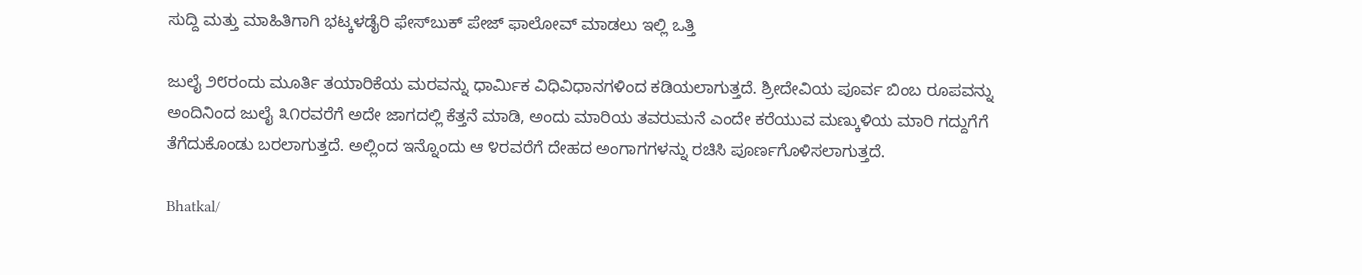ಸುದ್ದಿ ಮತ್ತು ಮಾಹಿತಿಗಾಗಿ ಭಟ್ಕಳಡೈರಿ ಫೇಸ್‌ಬುಕ್‌ ಪೇಜ್ ಫಾಲೋವ್ ಮಾಡಲು ಇಲ್ಲಿ ಒತ್ತಿ

ಜುಲೈ ೨೮ರಂದು ಮೂರ್ತಿ ತಯಾರಿಕೆಯ ಮರವನ್ನು ಧಾರ್ಮಿಕ ವಿಧಿವಿಧಾನಗಳಿಂದ ಕಡಿಯಲಾಗುತ್ತದೆ. ಶ್ರೀದೇವಿಯ ಪೂರ್ವ ಬಿಂಬ ರೂಪವನ್ನು ಅಂದಿನಿಂದ ಜುಲೈ ೩೧ರವರೆಗೆ ಅದೇ ಜಾಗದಲ್ಲಿ ಕೆತ್ತನೆ ಮಾಡಿ, ಅಂದು ಮಾರಿಯ ತವರುಮನೆ ಎಂದೇ ಕರೆಯುವ ಮಣ್ಕುಳಿಯ ಮಾರಿ ಗದ್ದುಗೆಗೆ ತೆಗೆದುಕೊಂಡು ಬರಲಾಗುತ್ತದೆ. ಅಲ್ಲಿಂದ‌ ಇನ್ನೊಂದು ಆ ೪ರವರೆಗೆ ದೇಹದ ಅಂಗಾಗಗಳನ್ನು ರಚಿಸಿ ಪೂರ್ಣಗೊಳಿಸಲಾಗುತ್ತದೆ.

Bhatkal/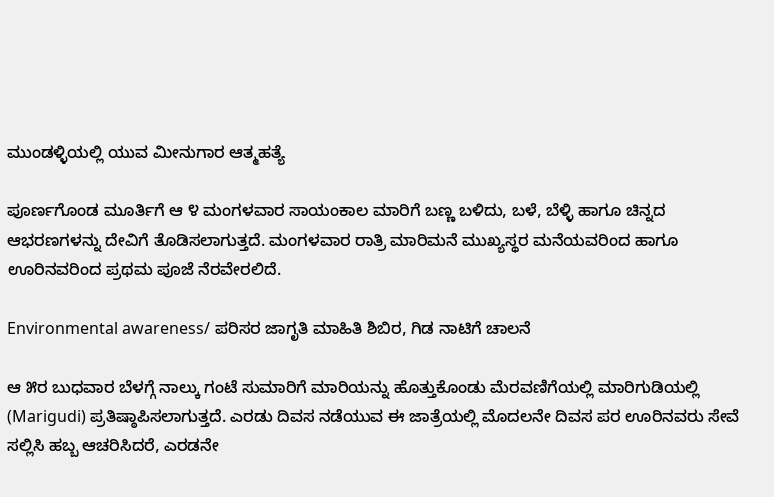ಮುಂಡಳ್ಳಿಯಲ್ಲಿ ಯುವ ಮೀನುಗಾರ ಆತ್ಮಹತ್ಯೆ

ಪೂರ್ಣಗೊಂಡ ಮೂರ್ತಿಗೆ ಆ ೪ ಮಂಗಳವಾರ ಸಾಯಂಕಾಲ ಮಾರಿಗೆ ಬಣ್ಣ ಬಳಿದು, ಬಳೆ, ಬೆಳ್ಳಿ ಹಾಗೂ ಚಿನ್ನದ ಆಭರಣಗಳನ್ನು ದೇವಿಗೆ ತೊಡಿಸಲಾಗುತ್ತದೆ. ಮಂಗಳವಾರ ರಾತ್ರಿ ಮಾರಿಮನೆ ಮುಖ್ಯಸ್ಥರ ಮನೆಯವರಿಂದ ಹಾಗೂ ಊರಿನವರಿಂದ ಪ್ರಥಮ ಪೂಜೆ ನೆರವೇರಲಿದೆ.

Environmental awareness/ ಪರಿಸರ ಜಾಗೃತಿ ಮಾಹಿತಿ ಶಿಬಿರ, ಗಿಡ ನಾಟಿಗೆ ಚಾಲನೆ

ಆ ೫ರ ಬುಧವಾರ ಬೆಳಗ್ಗೆ ನಾಲ್ಕು ಗಂಟೆ ಸುಮಾರಿಗೆ ಮಾರಿಯನ್ನು ಹೊತ್ತುಕೊಂಡು ಮೆರವಣಿಗೆಯಲ್ಲಿ ಮಾರಿಗುಡಿಯಲ್ಲಿ (Marigudi) ಪ್ರತಿಷ್ಠಾಪಿಸಲಾಗುತ್ತದೆ. ಎರಡು ದಿವಸ ನಡೆಯುವ ಈ ಜಾತ್ರೆಯಲ್ಲಿ ಮೊದಲನೇ ದಿವಸ ಪರ‌ ಊರಿನವರು ಸೇವೆ ಸಲ್ಲಿಸಿ ಹಬ್ಬ ಆಚರಿಸಿದರೆ, ಎರಡನೇ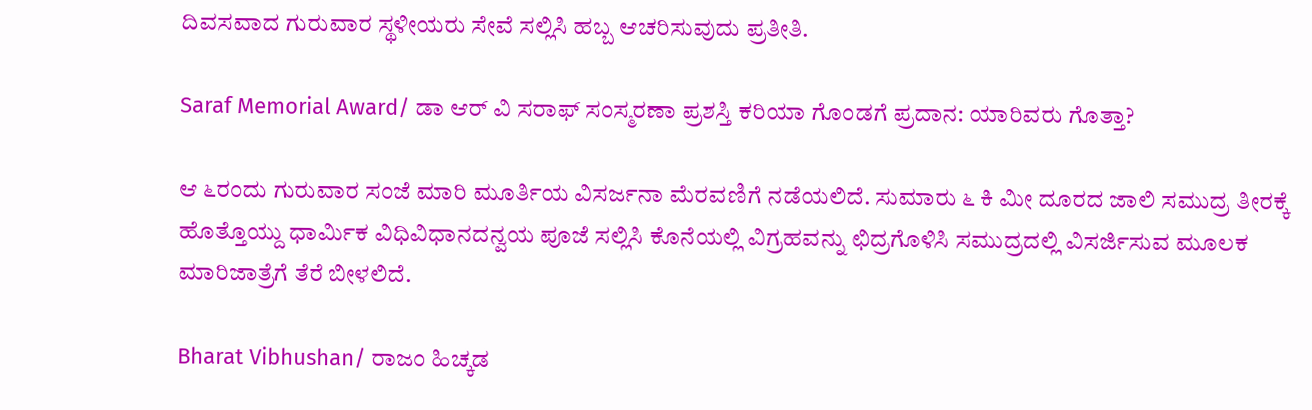ದಿವಸವಾದ ಗುರುವಾರ ಸ್ಥಳೀಯರು ಸೇವೆ ಸಲ್ಲಿಸಿ ಹಬ್ಬ‌ ಆಚರಿಸುವುದು ಪ್ರತೀತಿ.

Saraf Memorial Award/ ಡಾ ಆರ್ ವಿ ಸರಾಫ್ ಸಂಸ್ಮರಣಾ ಪ್ರಶಸ್ತಿ ಕರಿಯಾ ಗೊಂಡಗೆ ಪ್ರದಾನ: ಯಾರಿವರು ಗೊತ್ತಾ?

ಆ ೬ರಂದು ಗುರುವಾರ ಸಂಜೆ ಮಾರಿ ಮೂರ್ತಿಯ ವಿಸರ್ಜನಾ ಮೆರವಣಿಗೆ ನಡೆಯಲಿದೆ. ಸುಮಾರು ೬ ಕಿ ಮೀ ದೂರದ ಜಾಲಿ ಸಮುದ್ರ ತೀರಕ್ಕೆ ಹೊತ್ತೊಯ್ದು ಧಾರ್ಮಿಕ ವಿಧಿವಿಧಾನದನ್ವಯ ಪೂಜೆ ಸಲ್ಲಿಸಿ ಕೊನೆಯಲ್ಲಿ ವಿಗ್ರಹವನ್ನು ಛಿದ್ರಗೊಳಿಸಿ ಸಮುದ್ರದಲ್ಲಿ ವಿಸರ್ಜಿಸುವ ಮೂಲಕ ಮಾರಿಜಾತ್ರೆಗೆ ತೆರೆ ಬೀಳಲಿದೆ.

Bharat Vibhushan/ ರಾಜಂ ಹಿಚ್ಕಡ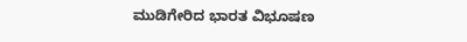ಮುಡಿಗೇರಿದ ಭಾರತ ವಿಭೂಷಣ